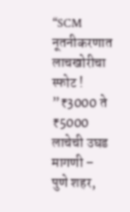“SCM नूतनीकरणात लाचखोरीचा स्फोट ! ”₹3000 ते ₹5000 लाचेची उघड मागणी – पुणे शहर,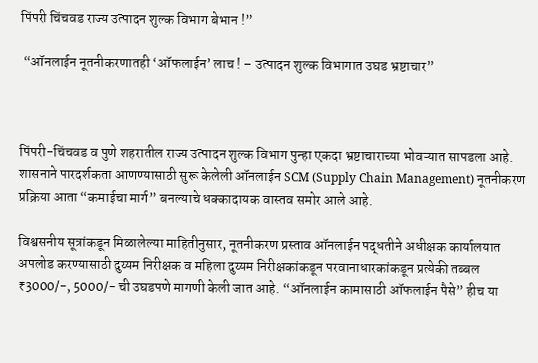पिंपरी चिंचवड राज्य उत्पादन शुल्क विभाग बेभान !”

 “ऑनलाईन नूतनीकरणातही ‘ऑफलाईन’ लाच ! – उत्पादन शुल्क विभागात उघड भ्रष्टाचार”



पिंपरी-चिंचवड व पुणे शहरातील राज्य उत्पादन शुल्क विभाग पुन्हा एकदा भ्रष्टाचाराच्या भोवऱ्यात सापडला आहे. शासनाने पारदर्शकता आणण्यासाठी सुरू केलेली ऑनलाईन SCM (Supply Chain Management) नूतनीकरण प्रक्रिया आता “कमाईचा मार्ग” बनल्याचे धक्कादायक वास्तव समोर आले आहे.

विश्वसनीय सूत्रांकडून मिळालेल्या माहितीनुसार, नूतनीकरण प्रस्ताव ऑनलाईन पद्धतीने अधीक्षक कार्यालयात अपलोड करण्यासाठी दुय्यम निरीक्षक व महिला दुय्यम निरीक्षकांकडून परवानाधारकांकडून प्रत्येकी तब्बल ₹3000/-, 5000/- ची उघडपणे मागणी केली जात आहे. “ऑनलाईन कामासाठी ऑफलाईन पैसे” हीच या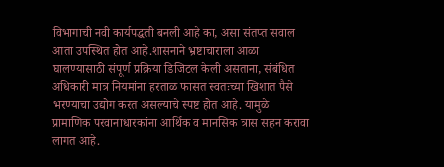विभागाची नवी कार्यपद्धती बनली आहे का, असा संतप्त सवाल आता उपस्थित होत आहे.शासनाने भ्रष्टाचाराला आळा घालण्यासाठी संपूर्ण प्रक्रिया डिजिटल केली असताना, संबंधित अधिकारी मात्र नियमांना हरताळ फासत स्वतःच्या खिशात पैसे भरण्याचा उद्योग करत असल्याचे स्पष्ट होत आहे. यामुळे प्रामाणिक परवानाधारकांना आर्थिक व मानसिक त्रास सहन करावा लागत आहे.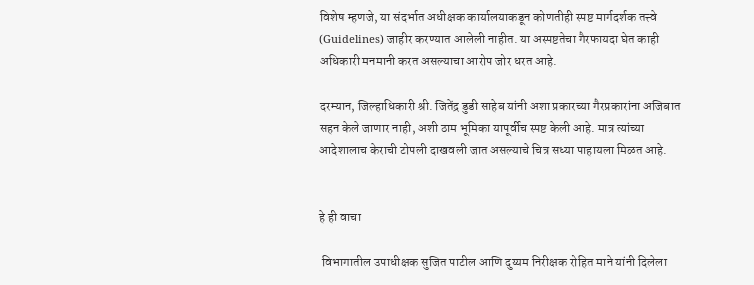विशेष म्हणजे, या संदर्भात अधीक्षक कार्यालयाकडून कोणतीही स्पष्ट मार्गदर्शक तत्त्वे (Guidelines) जाहीर करण्यात आलेली नाहीत. या अस्पष्टतेचा गैरफायदा घेत काही अधिकारी मनमानी करत असल्याचा आरोप जोर धरत आहे.

दरम्यान, जिल्हाधिकारी श्री. जितेंद्र डुडी साहेब यांनी अशा प्रकारच्या गैरप्रकारांना अजिबात सहन केले जाणार नाही, अशी ठाम भूमिका यापूर्वीच स्पष्ट केली आहे. मात्र त्यांच्या आदेशालाच केराची टोपली दाखवली जात असल्याचे चित्र सध्या पाहायला मिळत आहे.


हे ही वाचा

 विभागातील उपाधीक्षक सुजित पाटील आणि दुय्यम निरीक्षक रोहित माने यांनी दिलेला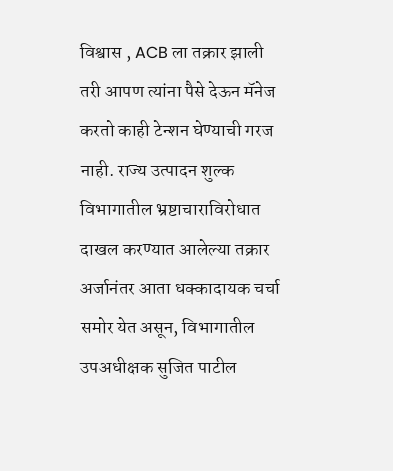विश्वास , ACB ला तक्रार झाली तरी आपण त्यांना पैसे देऊन मॅनेज करतो काही टेन्शन घेण्याची गरज नाही. राज्य उत्पादन शुल्क विभागातील भ्रष्टाचाराविरोधात दाखल करण्यात आलेल्या तक्रार अर्जानंतर आता धक्कादायक चर्चा समोर येत असून, विभागातील उपअधीक्षक सुजित पाटील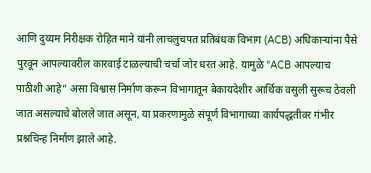आणि दुय्यम निरीक्षक रोहित माने यांनी लाचलुचपत प्रतिबंधक विभाग (ACB) अधिकाऱ्यांना पैसे पुरवून आपल्यावरील कारवाई टाळल्याची चर्चा जोर धरत आहे. यामुळे “ACB आपल्याच पाठीशी आहे” असा विश्वास निर्माण करून विभागातून बेकायदेशीर आर्थिक वसुली सुरूच ठेवली जात असल्याचे बोलले जात असून, या प्रकरणामुळे संपूर्ण विभागाच्या कार्यपद्धतीवर गंभीर प्रश्नचिन्ह निर्माण झाले आहे.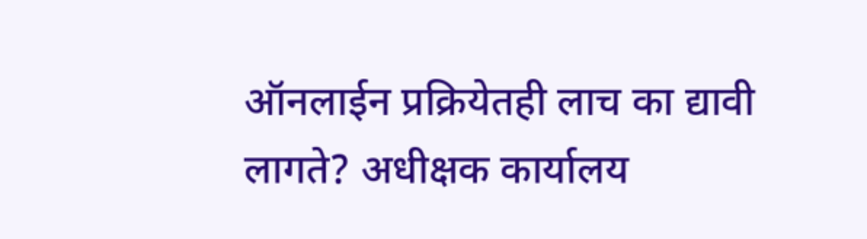ऑनलाईन प्रक्रियेतही लाच का द्यावी लागते? अधीक्षक कार्यालय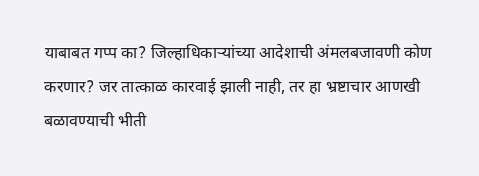याबाबत गप्प का? जिल्हाधिकाऱ्यांच्या आदेशाची अंमलबजावणी कोण करणार? जर तात्काळ कारवाई झाली नाही, तर हा भ्रष्टाचार आणखी बळावण्याची भीती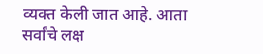व्यक्त केली जात आहे. आता सर्वांचे लक्ष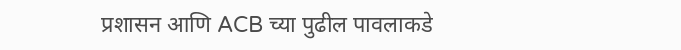प्रशासन आणि ACB च्या पुढील पावलाकडे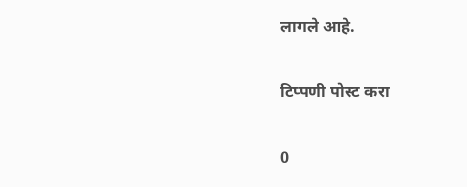लागले आहे.

टिप्पणी पोस्ट करा

0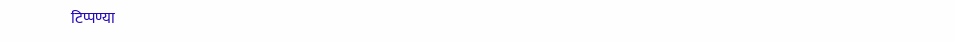टिप्पण्या